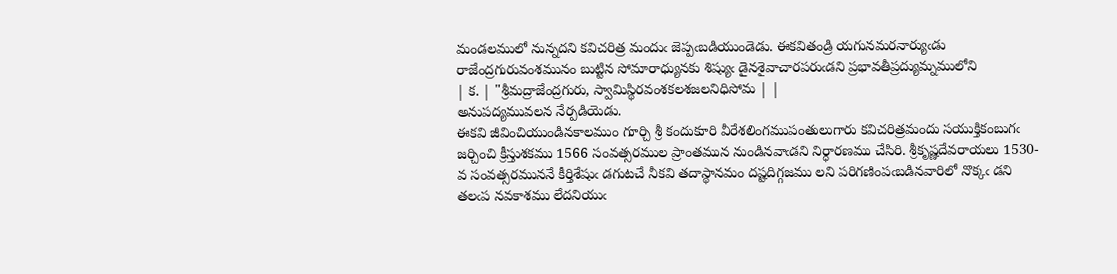మండలములో నున్నదని కవిచరిత్ర మందుఁ జెప్పఁబడియుండెడు. ఈకవితండ్రి యగునమరనార్యుఁడు రాజేంద్రగురువంశమునం బుట్టిన సోమారాధ్యునకు శిష్యుఁ డైనశైవాచారపరుఁడని ప్రభావతీప్రద్యుమ్నములోని
| క. | "శ్రీమద్రాజేంద్రగురు, స్వామిస్థిరవంశకలశజలనిధిసోమ | |
అనుపద్యమువలన నేర్పడియెడు.
ఈకవి జీవించియుండినకాలముం గూర్చి శ్రీ కందుకూరి వీరేశలింగముపంతులుగారు కవిచరిత్రమందు సయుక్తికంబుగఁ జర్చించి క్రీస్తుశకము 1566 సంవత్సరముల ప్రాంతమున నుండినవాఁడని నిర్ధారణము చేసిరి. శ్రీకృష్ణదేవరాయలు 1530-వ సంవత్సరముననే కీర్తిశేషుఁ డగుటచే నీకవి తదాస్థానమం దష్టదిగ్గజము లని పరిగణింపఁబడినవారిలో నొక్కఁ డని తలఁప నవకాశము లేదనియుఁ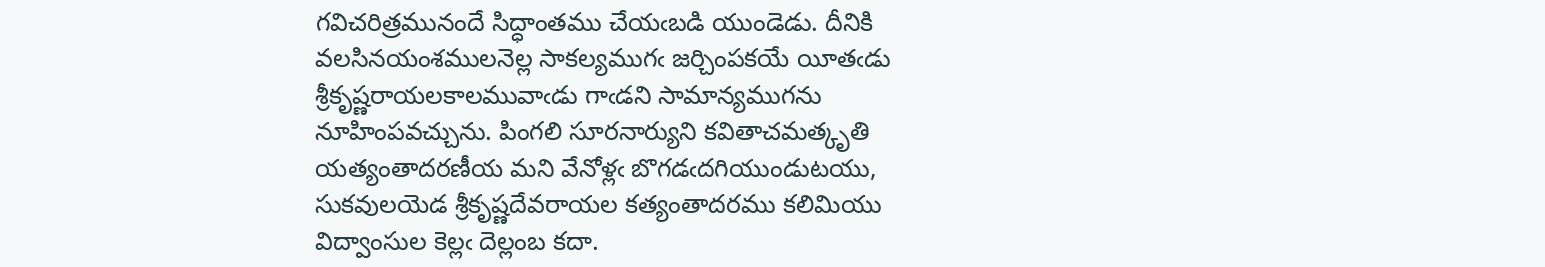గవిచరిత్రమునందే సిద్ధాంతము చేయఁబడి యుండెడు. దీనికి వలసినయంశములనెల్ల సాకల్యముగఁ జర్చింపకయే యీతఁడు శ్రీకృష్ణరాయలకాలమువాఁడు గాఁడని సామాన్యముగను నూహింపవచ్చును. పింగలి సూరనార్యుని కవితాచమత్కృతి యత్యంతాదరణీయ మని వేనోళ్లఁ బొగడఁదగియుండుటయు, సుకవులయెడ శ్రీకృష్ణదేవరాయల కత్యంతాదరము కలిమియు విద్వాంసుల కెల్లఁ దెల్లంబ కదా.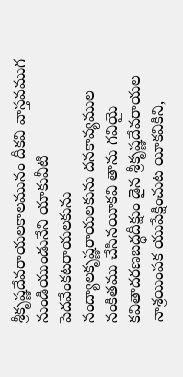శ్రీకృష్ణదేవరాయలకాలమునం దీకవి వాస్తవముగ నుండియుండునేని యాకువీటి పెదవేంకటరాయలకును నంద్యాలకృష్ణరాయలకును దనకావ్యముల నంకితము చేసినయీకవి తాను గవియై కవితాదరణబద్ధదీక్షుం డైన శ్రీకృష్ణదేవరాయల నాశ్రయింపక యుపేక్షించుట యీకవికిని,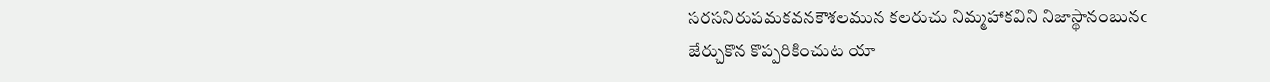సరసనిరుపమకవనకౌశలమున కలరుచు నిమ్మహాకవిని నిజాస్థానంబునఁ జేర్చుకొన కొప్పరికించుట యా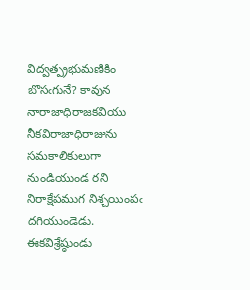విద్వత్ప్రభుమణికిం బొసఁగునే? కావున నారాజాధిరాజకవియు నీకవిరాజాధిరాజును సమకాలికులుగా నుండియుండ రని నిరాక్షేపముగ నిశ్చయింపఁ దగియుండెడు.
ఈకవిశ్రేష్ఠుండు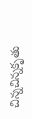చిన్నచిన్నకృతు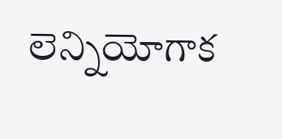లెన్నియోగాక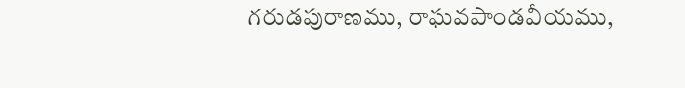గరుడపురాణము, రాఘవపాండవీయము,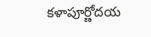కళాపూర్ణోదయ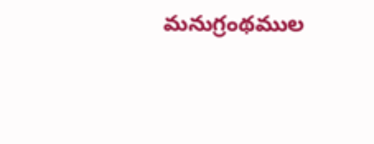మనుగ్రంథముల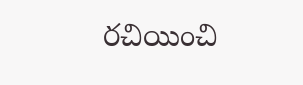రచియించి